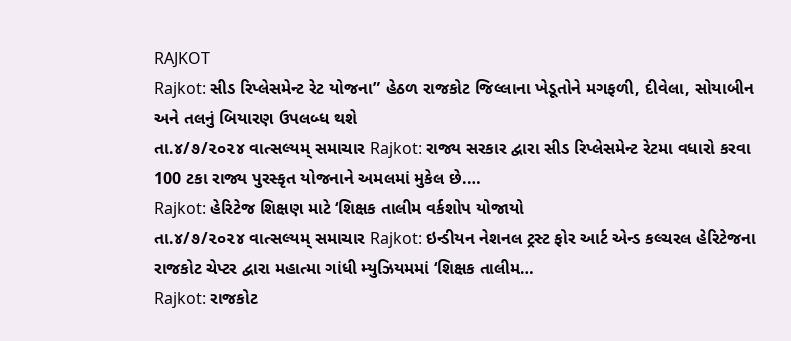RAJKOT
Rajkot: સીડ રિપ્લેસમેન્ટ રેટ યોજના” હેઠળ રાજકોટ જિલ્લાના ખેડૂતોને મગફળી, દીવેલા, સોયાબીન અને તલનું બિયારણ ઉપલબ્ધ થશે
તા.૪/૭/૨૦૨૪ વાત્સલ્યમ્ સમાચાર Rajkot: રાજ્ય સરકાર દ્વારા સીડ રિપ્લેસમેન્ટ રેટમા વધારો કરવા 100 ટકા રાજ્ય પુરસ્કૃત યોજનાને અમલમાં મુકેલ છે.…
Rajkot: હેરિટેજ શિક્ષણ માટે ‘શિક્ષક તાલીમ વર્કશોપ યોજાયો
તા.૪/૭/૨૦૨૪ વાત્સલ્યમ્ સમાચાર Rajkot: ઇન્ડીયન નેશનલ ટ્રસ્ટ ફોર આર્ટ એન્ડ કલ્ચરલ હેરિટેજના રાજકોટ ચેપ્ટર દ્વારા મહાત્મા ગાંધી મ્યુઝિયમમાં ‘શિક્ષક તાલીમ…
Rajkot: રાજકોટ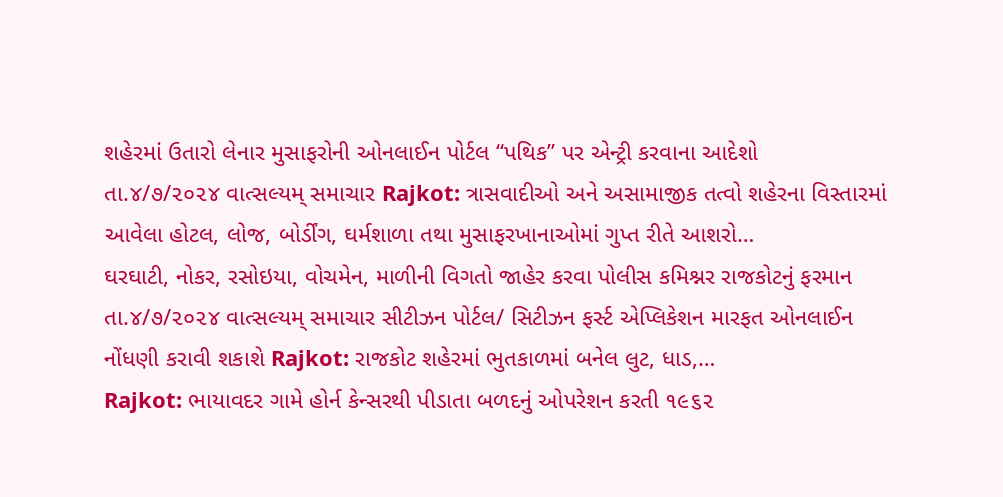શહેરમાં ઉતારો લેનાર મુસાફરોની ઓનલાઈન પોર્ટલ “પથિક” પર એન્ટ્રી કરવાના આદેશો
તા.૪/૭/૨૦૨૪ વાત્સલ્યમ્ સમાચાર Rajkot: ત્રાસવાદીઓ અને અસામાજીક તત્વો શહેરના વિસ્તારમાં આવેલા હોટલ, લોજ, બોર્ડીંગ, ઘર્મશાળા તથા મુસાફરખાનાઓમાં ગુપ્ત રીતે આશરો…
ઘરઘાટી, નોકર, રસોઇયા, વોચમેન, માળીની વિગતો જાહેર કરવા પોલીસ કમિશ્નર રાજકોટનું ફરમાન
તા.૪/૭/૨૦૨૪ વાત્સલ્યમ્ સમાચાર સીટીઝન પોર્ટલ/ સિટીઝન ફર્સ્ટ એપ્લિકેશન મારફત ઓનલાઈન નોંધણી કરાવી શકાશે Rajkot: રાજકોટ શહેરમાં ભુતકાળમાં બનેલ લુટ, ધાડ,…
Rajkot: ભાયાવદર ગામે હોર્ન કેન્સરથી પીડાતા બળદનું ઓપરેશન કરતી ૧૯૬૨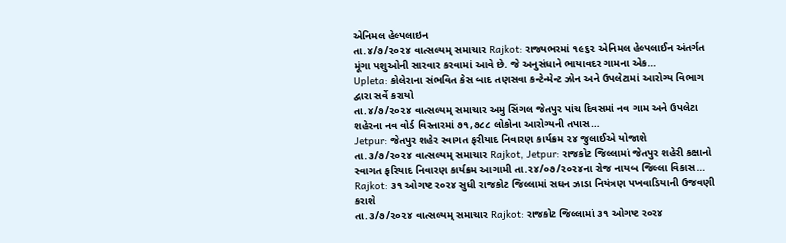એનિમલ હેલ્પલાઇન
તા.૪/૭/૨૦૨૪ વાત્સલ્યમ્ સમાચાર Rajkot: રાજ્યભરમાં ૧૯૬૨ એનિમલ હેલ્પલાઈન અંતર્ગત મૂંગા પશુઓની સારવાર કરવામાં આવે છે. જે અનુસંધાને ભાયાવદર ગામના એક…
Upleta: કોલેરાના સંભવિત કેસ બાદ તણસવા કન્ટેન્મેન્ટ ઝોન અને ઉપલેટામાં આરોગ્ય વિભાગ દ્વારા સર્વે કરાયો
તા.૪/૭/૨૦૨૪ વાત્સલ્યમ્ સમાચાર અમુ સિંગલ જેતપુર પાંચ દિવસમાં નવ ગામ અને ઉપલેટા શહેરના નવ વોર્ડ વિસ્તારમાં ૭૧,૭૮૮ લોકોના આરોગ્યની તપાસ…
Jetpur: જેતપુર શહેર સ્વાગત ફરીયાદ નિવારણ કાર્યક્રમ ૨૪ જુલાઈએ યોજાશે
તા.૩/૭/૨૦૨૪ વાત્સલ્યમ્ સમાચાર Rajkot, Jetpur: રાજકોટ જિલ્લામાં જેતપુર શહેરી કક્ષાનો સ્વાગત ફરિયાદ નિવારણ કાર્યક્રમ આગામી તા.૨૪/૦૭/૨૦૨૪ના રોજ નાયબ જિલ્લા વિકાસ…
Rajkot: ૩૧ ઓગષ્ટ ર૦ર૪ સુધી રાજકોટ જિલ્લામાં સઘન ઝાડા નિયંત્રણ પખવાડિયાની ઉજવણી કરાશે
તા.૩/૭/૨૦૨૪ વાત્સલ્યમ્ સમાચાર Rajkot: રાજકોટ જિલ્લામાં ૩૧ ઓગષ્ટ ર૦ર૪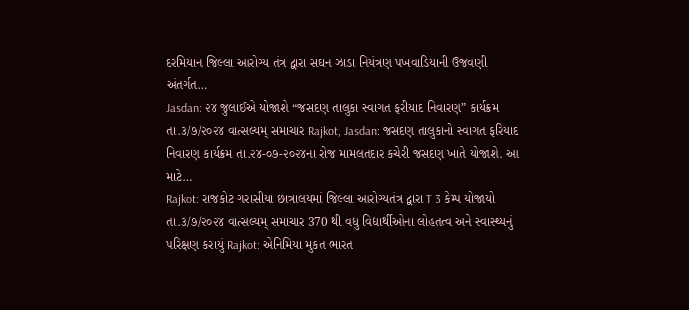દરમિયાન જિલ્લા આરોગ્ય તંત્ર દ્વારા સઘન ઝાડા નિયંત્રણ પખવાડિયાની ઉજવણી અંતર્ગત…
Jasdan: ૨૪ જુલાઈએ યોજાશે “જસદણ તાલુકા સ્વાગત ફરીયાદ નિવારણ” કાર્યક્રમ
તા.૩/૭/૨૦૨૪ વાત્સલ્યમ્ સમાચાર Rajkot, Jasdan: જસદણ તાલુકાનો સ્વાગત ફરિયાદ નિવારણ કાર્યક્રમ તા.૨૪-૦૭-૨૦૨૪ના રોજ મામલતદાર કચેરી જસદણ ખાતે યોજાશે. આ માટે…
Rajkot: રાજકોટ ગરાસીયા છાત્રાલયમાં જિલ્લા આરોગ્યતંત્ર દ્વારા T 3 કેમ્પ યોજાયો
તા.૩/૭/૨૦૨૪ વાત્સલ્યમ્ સમાચાર 370 થી વધુ વિદ્યાર્થીઓના લોહતત્વ અને સ્વાસ્થ્યનું પરિક્ષણ કરાયું Rajkot: એનિમિયા મુકત ભારત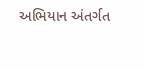અભિયાન અંતર્ગત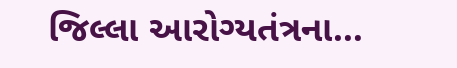જિલ્લા આરોગ્યતંત્રના…